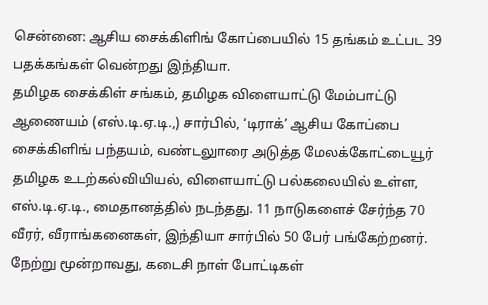சென்னை: ஆசிய சைக்கிளிங் கோப்பையில் 15 தங்கம் உட்பட 39 பதக்கங்கள் வென்றது இந்தியா.
தமிழக சைக்கிள் சங்கம், தமிழக விளையாட்டு மேம்பாட்டு ஆணையம் (எஸ்.டி.ஏ.டி.,) சார்பில், ‘டிராக்’ ஆசிய கோப்பை சைக்கிளிங் பந்தயம், வண்டலுாரை அடுத்த மேலக்கோட்டையூர் தமிழக உடற்கல்வியியல், விளையாட்டு பல்கலையில் உள்ள, எஸ்.டி.ஏ.டி., மைதானத்தில் நடந்தது. 11 நாடுகளைச் சேர்ந்த 70 வீரர், வீராங்கனைகள், இந்தியா சார்பில் 50 பேர் பங்கேற்றனர்.
நேற்று மூன்றாவது, கடைசி நாள் போட்டிகள்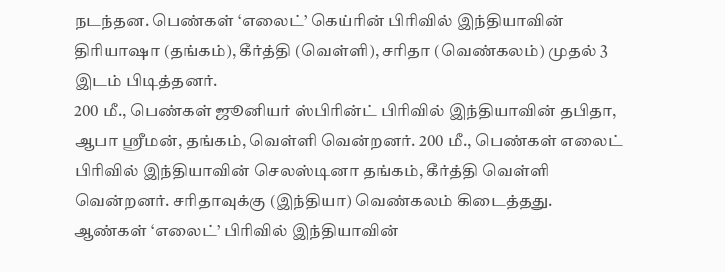நடந்தன. பெண்கள் ‘எலைட்’ கெய்ரின் பிரிவில் இந்தியாவின் திரியாஷா (தங்கம்), கீர்த்தி (வெள்ளி), சரிதா (வெண்கலம்) முதல் 3 இடம் பிடித்தனர்.
200 மீ., பெண்கள் ஜூனியர் ஸ்பிரின்ட் பிரிவில் இந்தியாவின் தபிதா, ஆபா ஸ்ரீமன், தங்கம், வெள்ளி வென்றனர். 200 மீ., பெண்கள் எலைட் பிரிவில் இந்தியாவின் செலஸ்டினா தங்கம், கீர்த்தி வெள்ளி வென்றனர். சரிதாவுக்கு (இந்தியா) வெண்கலம் கிடைத்தது.
ஆண்கள் ‘எலைட்’ பிரிவில் இந்தியாவின்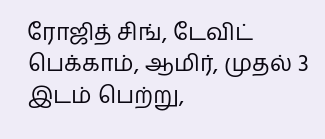ரோஜித் சிங், டேவிட் பெக்காம், ஆமிர், முதல் 3 இடம் பெற்று,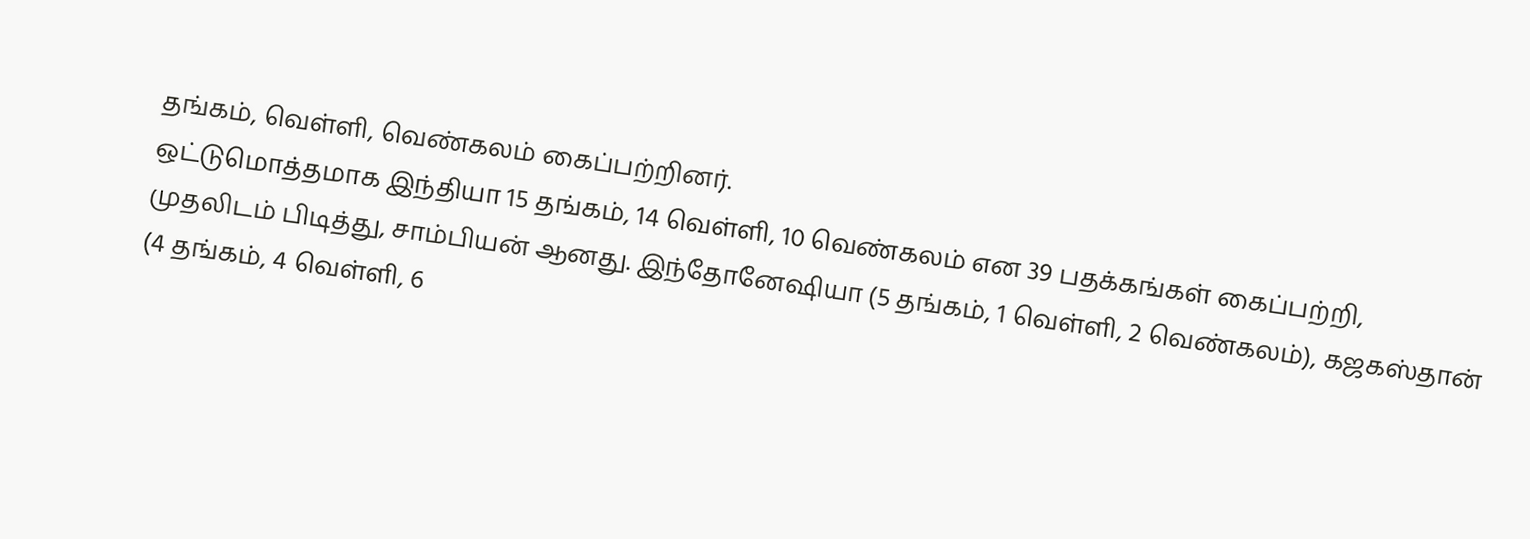தங்கம், வெள்ளி, வெண்கலம் கைப்பற்றினர்.
ஒட்டுமொத்தமாக இந்தியா 15 தங்கம், 14 வெள்ளி, 10 வெண்கலம் என 39 பதக்கங்கள் கைப்பற்றி, முதலிடம் பிடித்து, சாம்பியன் ஆனது. இந்தோனேஷியா (5 தங்கம், 1 வெள்ளி, 2 வெண்கலம்), கஜகஸ்தான் (4 தங்கம், 4 வெள்ளி, 6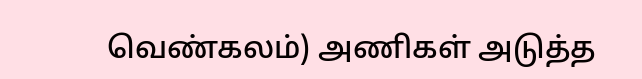வெண்கலம்) அணிகள் அடுத்த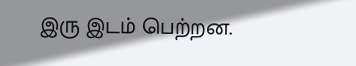இரு இடம் பெற்றன.